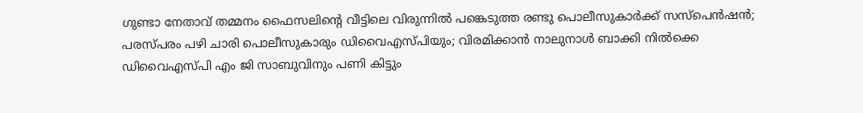ഗുണ്ടാ നേതാവ് തമ്മനം ഫൈസലിന്റെ വീട്ടിലെ വിരുന്നില്‍ പങ്കെടുത്ത രണ്ടു പൊലീസുകാര്‍ക്ക് സസ്പെൻഷൻ; പരസ്പരം പഴി ചാരി പൊലീസുകാരും ഡിവൈഎസ്‌പിയും; വിരമിക്കാൻ നാലുനാള്‍ ബാക്കി നില്‍ക്കെ ഡിവൈഎസ്‌പി എം ജി സാബുവിനും പണി കിട്ടും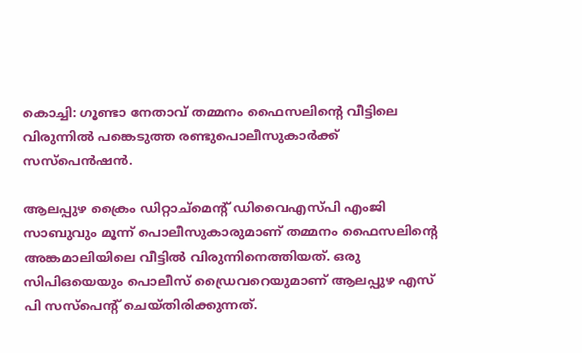കൊച്ചി: ഗൂണ്ടാ നേതാവ് തമ്മനം ഫൈസലിന്റെ വീട്ടിലെ വിരുന്നില്‍ പങ്കെടുത്ത രണ്ടുപൊലീസുകാർക്ക് സസ്‌പെൻഷൻ.

ആലപ്പുഴ ക്രൈം ഡിറ്റാച്‌മെന്റ് ഡിവൈഎസ്‌പി എംജി സാബുവും മൂന്ന് പൊലീസുകാരുമാണ് തമ്മനം ഫൈസലിന്റെ അങ്കമാലിയിലെ വീട്ടില്‍ വിരുന്നിനെത്തിയത്. ഒരു സിപിഒയെയും പൊലീസ് ഡ്രൈവറെയുമാണ് ആലപ്പുഴ എസ് പി സസ്‌പെന്റ് ചെയ്തിരിക്കുന്നത്.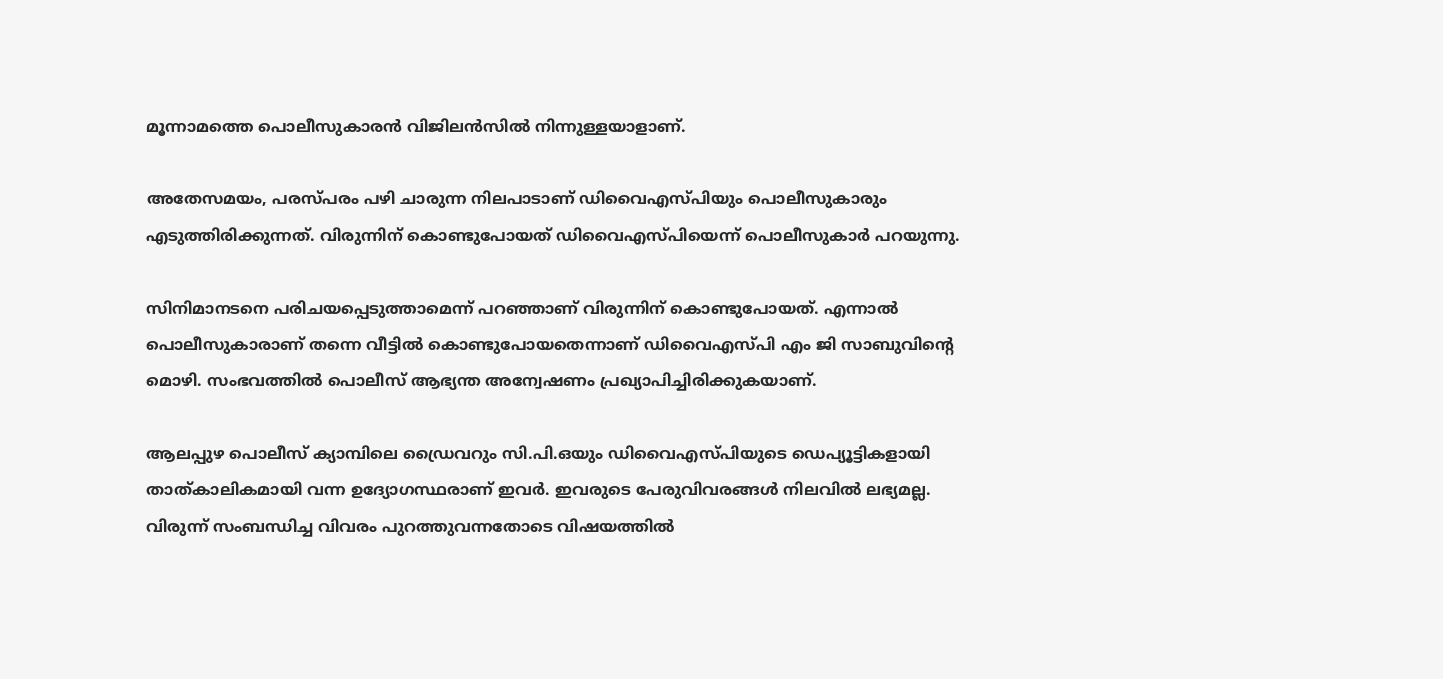മൂന്നാമത്തെ പൊലീസുകാരൻ വിജിലൻസില്‍ നിന്നുള്ളയാളാണ്.

അതേസമയം, പരസ്പരം പഴി ചാരുന്ന നിലപാടാണ് ഡിവൈഎസ്‌പിയും പൊലീസുകാരും എടുത്തിരിക്കുന്നത്. വിരുന്നിന് കൊണ്ടുപോയത് ഡിവൈഎസ്‌പിയെന്ന് പൊലീസുകാർ പറയുന്നു.

സിനിമാനടനെ പരിചയപ്പെടുത്താമെന്ന് പറഞ്ഞാണ് വിരുന്നിന് കൊണ്ടുപോയത്. എന്നാല്‍ പൊലീസുകാരാണ് തന്നെ വീട്ടില്‍ കൊണ്ടുപോയതെന്നാണ് ഡിവൈഎസ്‌പി എം ജി സാബുവിന്റെ മൊഴി. സംഭവത്തില്‍ പൊലീസ് ആഭ്യന്ത അന്വേഷണം പ്രഖ്യാപിച്ചിരിക്കുകയാണ്.

ആലപ്പുഴ പൊലീസ് ക്യാമ്പിലെ ഡ്രൈവറും സി.പി.ഒയും ഡിവൈഎസ്പിയുടെ ഡെപ്യൂട്ടികളായി താത്കാലികമായി വന്ന ഉദ്യോഗസ്ഥരാണ് ഇവർ. ഇവരുടെ പേരുവിവരങ്ങള്‍ നിലവില്‍ ലഭ്യമല്ല. വിരുന്ന് സംബന്ധിച്ച വിവരം പുറത്തുവന്നതോടെ വിഷയത്തില്‍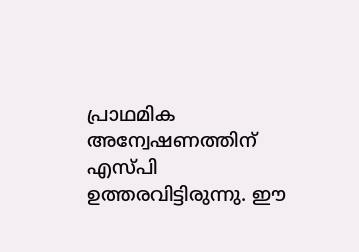പ്രാഥമിക അന്വേഷണത്തിന് എസ്‌പി ഉത്തരവിട്ടിരുന്നു. ഈ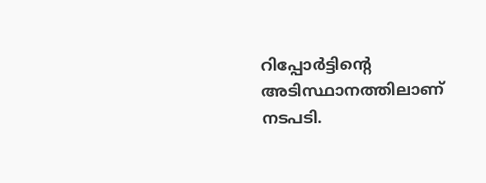റിപ്പോർട്ടിന്റെ അടിസ്ഥാനത്തിലാണ് നടപടി.